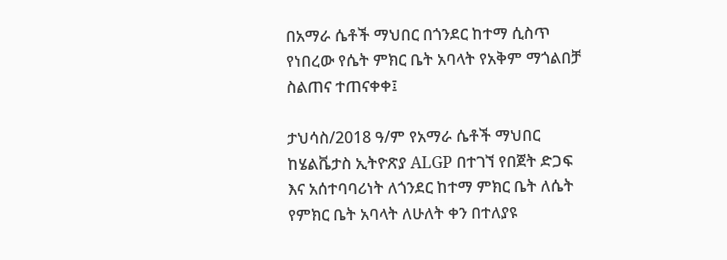በአማራ ሴቶች ማህበር በጎንደር ከተማ ሲስጥ የነበረው የሴት ምክር ቤት አባላት የአቅም ማጎልበቻ ስልጠና ተጠናቀቀ፤

ታህሳስ/2018 ዓ/ም የአማራ ሴቶች ማህበር ከሄልቬታስ ኢትዮጽያ ALGP በተገኘ የበጀት ድጋፍ እና አሰተባባሪነት ለጎንደር ከተማ ምክር ቤት ለሴት የምክር ቤት አባላት ለሁለት ቀን በተለያዩ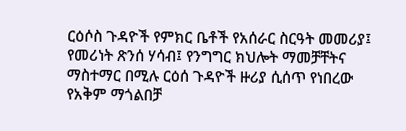ርዕሶስ ጉዳዮች የምክር ቤቶች የአሰራር ስርዓት መመሪያ፤ የመሪነት ጽንሰ ሃሳብ፤ የንግግር ክህሎት ማመቻቸትና ማስተማር በሚሉ ርዕሰ ጉዳዮች ዙሪያ ሲሰጥ የነበረው የአቅም ማጎልበቻ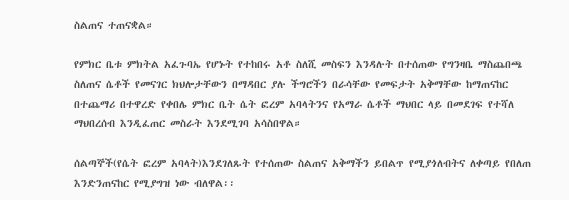ስልጠና ተጠናቋል።

የምክር ቤቱ ምክትል አፈጉባኤ የሆኑት የተከበሩ አቶ ስለሺ መስፍን እንዳሉት በተሰጠው የግንዛቤ ማስጨበጫ ስለጠና ሴቶች የመናገር ክህሎታቸውን በማዳበር ያሉ ችግሮችን በራሳቸው የመፍታት አቅማቸው ከማጠናከር በተጨማሪ በተዋረድ የቀበሌ ምክር ቤት ሴት ፎረም አባላትንና የአማራ ሴቶች ማህበር ላይ በመደገፍ የተሻለ ማህበረሰብ እንዲፈጠር መስራት እንደሚገባ አሳስበዋል።

ሰልጣኞች(የሴት ፎረም አባላት)እንደገለጹት የተሰጠው ስልጠና አቅማችን ይበልጥ የሚያጎለብትና ለቀጣይ የበለጠ እንድንጠናከር የሚያግዝ ነው ብለዋል፡፡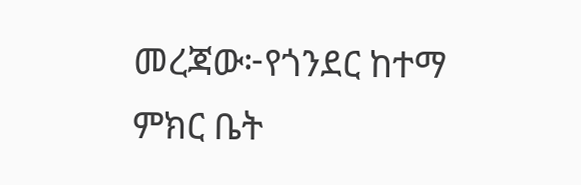መረጃው፦የጎንደር ከተማ ምክር ቤት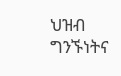ህዝብ ግንኙነትና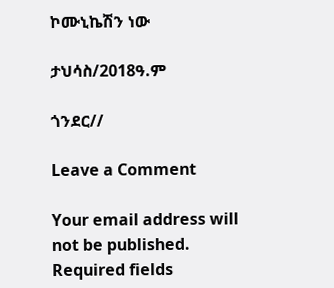ኮሙኒኬሽን ነው

ታህሳስ/2018ዓ.ም

ጎንደር//

Leave a Comment

Your email address will not be published. Required fields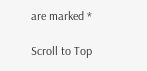are marked *

Scroll to Top